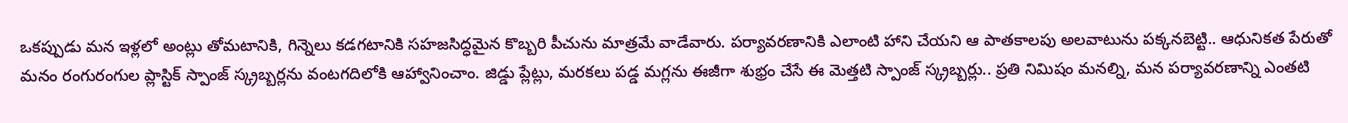ఒకప్పుడు మన ఇళ్లలో అంట్లు తోమటానికి, గిన్నెలు కడగటానికి సహజసిద్ధమైన కొబ్బరి పీచును మాత్రమే వాడేవారు. పర్యావరణానికి ఎలాంటి హాని చేయని ఆ పాతకాలపు అలవాటును పక్కనబెట్టి.. ఆధునికత పేరుతో మనం రంగురంగుల ప్లాస్టిక్ స్పాంజ్ స్క్రబ్బర్లను వంటగదిలోకి ఆహ్వానించాం. జిడ్డు ప్లేట్లు, మరకలు పడ్డ మగ్లను ఈజీగా శుభ్రం చేసే ఈ మెత్తటి స్పాంజ్ స్క్రబ్బర్లు.. ప్రతి నిమిషం మనల్ని, మన పర్యావరణాన్ని ఎంతటి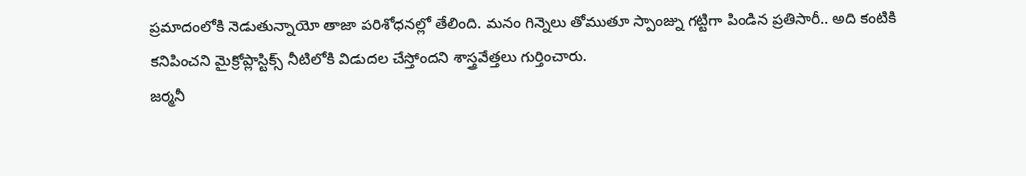ప్రమాదంలోకి నెడుతున్నాయో తాజా పరిశోధనల్లో తేలింది. మనం గిన్నెలు తోముతూ స్పాంజ్ను గట్టిగా పిండిన ప్రతిసారీ.. అది కంటికి కనిపించని మైక్రోప్లాస్టిక్స్ నీటిలోకి విడుదల చేస్తోందని శాస్త్రవేత్తలు గుర్తించారు.
జర్మనీ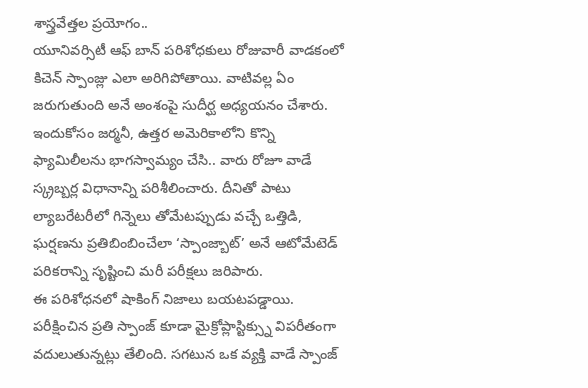శాస్త్రవేత్తల ప్రయోగం..
యూనివర్సిటీ ఆఫ్ బాన్ పరిశోధకులు రోజువారీ వాడకంలో కిచెన్ స్పాంజ్లు ఎలా అరిగిపోతాయి. వాటివల్ల ఏం జరుగుతుంది అనే అంశంపై సుదీర్ఘ అధ్యయనం చేశారు. ఇందుకోసం జర్మనీ, ఉత్తర అమెరికాలోని కొన్ని ఫ్యామిలీలను భాగస్వామ్యం చేసి.. వారు రోజూ వాడే స్క్రబ్బర్ల విధానాన్ని పరిశీలించారు. దీనితో పాటు ల్యాబరేటరీలో గిన్నెలు తోమేటప్పుడు వచ్చే ఒత్తిడి, ఘర్షణను ప్రతిబింబించేలా ‘స్పాంజ్బాట్’ అనే ఆటోమేటెడ్ పరికరాన్ని సృష్టించి మరీ పరీక్షలు జరిపారు.
ఈ పరిశోధనలో షాకింగ్ నిజాలు బయటపడ్డాయి. పరీక్షించిన ప్రతి స్పాంజ్ కూడా మైక్రోప్లాస్టిక్స్ను విపరీతంగా వదులుతున్నట్లు తేలింది. సగటున ఒక వ్యక్తి వాడే స్పాంజ్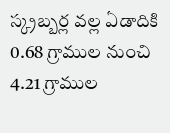స్క్రబ్బర్ల వల్ల ఏడాదికి 0.68 గ్రాముల నుంచి 4.21 గ్రాముల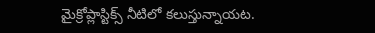మైక్రోప్లాస్టిక్స్ నీటిలో కలుస్తున్నాయట.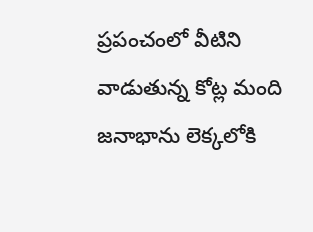ప్రపంచంలో వీటిని వాడుతున్న కోట్ల మంది జనాభాను లెక్కలోకి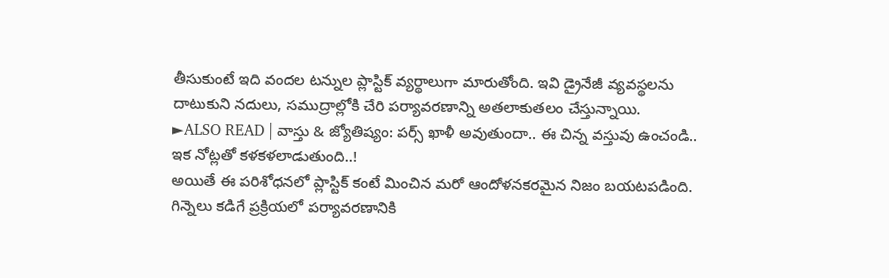తీసుకుంటే ఇది వందల టన్నుల ప్లాస్టిక్ వ్యర్థాలుగా మారుతోంది. ఇవి డ్రైనేజీ వ్యవస్థలను దాటుకుని నదులు, సముద్రాల్లోకి చేరి పర్యావరణాన్ని అతలాకుతలం చేస్తున్నాయి.
►ALSO READ | వాస్తు & జ్యోతిష్యం: పర్స్ ఖాళీ అవుతుందా.. ఈ చిన్న వస్తువు ఉంచండి.. ఇక నోట్లతో కళకళలాడుతుంది..!
అయితే ఈ పరిశోధనలో ప్లాస్టిక్ కంటే మించిన మరో ఆందోళనకరమైన నిజం బయటపడింది. గిన్నెలు కడిగే ప్రక్రియలో పర్యావరణానికి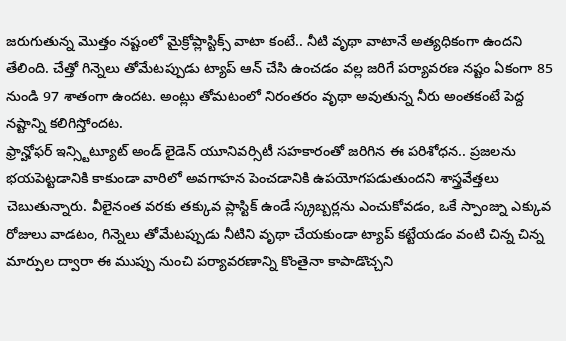జరుగుతున్న మొత్తం నష్టంలో మైక్రోప్లాస్టిక్స్ వాటా కంటే.. నీటి వృథా వాటానే అత్యధికంగా ఉందని తేలింది. చేత్తో గిన్నెలు తోమేటప్పుడు ట్యాప్ ఆన్ చేసి ఉంచడం వల్ల జరిగే పర్యావరణ నష్టం ఏకంగా 85 నుండి 97 శాతంగా ఉందట. అంట్లు తోమటంలో నిరంతరం వృథా అవుతున్న నీరు అంతకంటే పెద్ద నష్టాన్ని కలిగిస్తోందట.
ఫ్రాన్హోఫర్ ఇన్స్టిట్యూట్ అండ్ లైడెన్ యూనివర్సిటీ సహకారంతో జరిగిన ఈ పరిశోధన.. ప్రజలను భయపెట్టడానికి కాకుండా వారిలో అవగాహన పెంచడానికి ఉపయోగపడుతుందని శాస్త్రవేత్తలు చెబుతున్నారు. వీలైనంత వరకు తక్కువ ప్లాస్టిక్ ఉండే స్క్రబ్బర్లను ఎంచుకోవడం, ఒకే స్పాంజ్ను ఎక్కువ రోజులు వాడటం, గిన్నెలు తోమేటప్పుడు నీటిని వృథా చేయకుండా ట్యాప్ కట్టేయడం వంటి చిన్న చిన్న మార్పుల ద్వారా ఈ ముప్పు నుంచి పర్యావరణాన్ని కొంతైనా కాపాడొచ్చని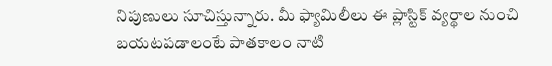నిపుణులు సూచిస్తున్నారు. మీ ఫ్యామిలీలు ఈ ప్లాస్టిక్ వ్యర్థాల నుంచి బయటపడాలంటే పాతకాలం నాటి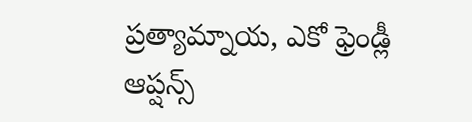ప్రత్యామ్నాయ, ఎకో ఫ్రెండ్లీ ఆప్షన్స్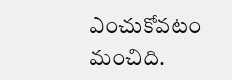ఎంచుకోవటం మంచిది.